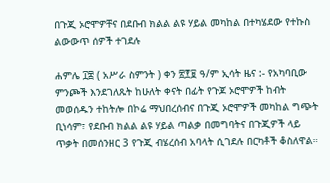በጉጂ ኦሮሞዎቸና በደቡብ ክልል ልዩ ሃይል መካከል በተካሄደው የተኩስ ልውውጥ ሰዎች ተገደሉ

ሐምሌ ፲፰ ( አሥራ ስምንት ) ቀን ፳፻፱ ዓ/ም ኢሳት ዜና :- የአካባቢው ምንጮች እንደገለጹት ከሁለት ቀናት በፊት የጉጆ ኦሮሞዎች ከብት መወሰዱን ተከትሎ በኮሬ ማህበረሰብና በጉጂ ኦሮሞዎች መካከል ግጭት ቢነሳም፣ የደቡብ ክልል ልዩ ሃይል ጣልቃ በመግባትና በጉጂዎች ላይ ጥቃት በመሰንዘር 3 የጉጂ ብሄረሰብ አባላት ሲገደሉ በርካቶች ቆስለዋል።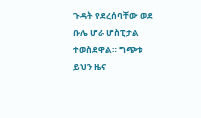ጉዳት የደረሰባቸው ወደ ቡሌ ሆራ ሆስፒታል ተወስደዋል። ግጭቱ ይህን ዜና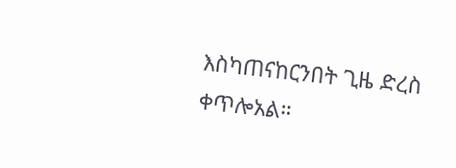እስካጠናከርንበት ጊዜ ድረስ ቀጥሎአል።